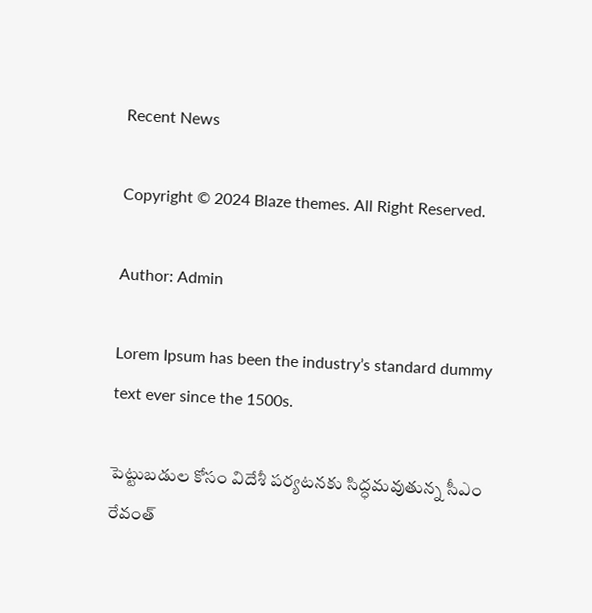Recent News

Copyright © 2024 Blaze themes. All Right Reserved.

Author: Admin

Lorem Ipsum has been the industry’s standard dummy text ever since the 1500s.

పెట్టుబడుల కోసం విదేశీ పర్యటనకు సిద్ధమవుతున్న సీఎం రేవంత్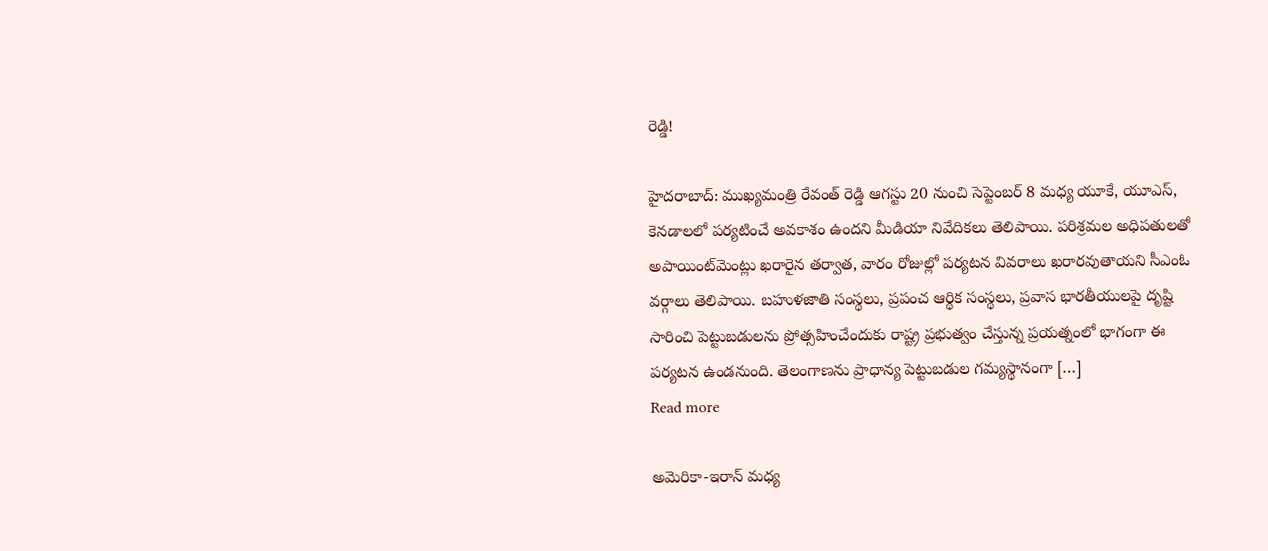రెడ్డి!

హైదరాబాద్: ముఖ్యమంత్రి రేవంత్ రెడ్డి ఆగస్టు 20 నుంచి సెప్టెంబర్ 8 మధ్య యూకే, యూఎస్, కెనడాలలో పర్యటించే అవకాశం ఉందని మీడియా నివేదికలు తెలిపాయి. పరిశ్రమల అధిపతులతో అపాయింట్‌మెంట్లు ఖరారైన తర్వాత, వారం రోజుల్లో పర్యటన వివరాలు ఖరారవుతాయని సీఎంఓ వర్గాలు తెలిపాయి. బహుళజాతి సంస్థలు, ప్రపంచ ఆర్థిక సంస్థలు, ప్రవాస భారతీయులపై దృష్టి సారించి పెట్టుబడులను ప్రోత్సహించేందుకు రాష్ట్ర ప్రభుత్వం చేస్తున్న ప్రయత్నంలో భాగంగా ఈ పర్యటన ఉండనుంది. తెలంగాణను ప్రాధాన్య పెట్టుబడుల గమ్యస్థానంగా […]
Read more

అమెరికా-ఇరాన్ మధ్య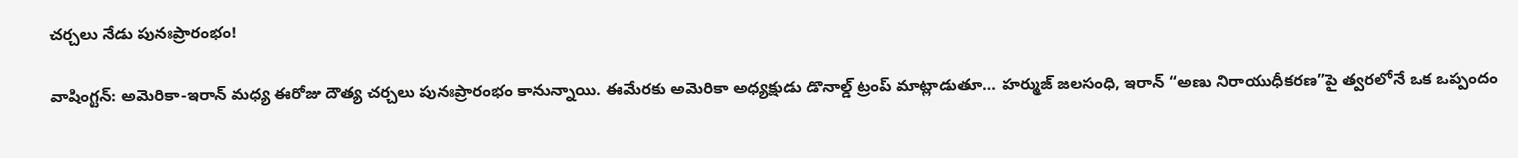చర్చలు నేడు పునఃప్రారంభం!

వాషింగ్టన్‌: అమెరికా-ఇరాన్ మధ్య ఈరోజు దౌత్య చర్చలు పునఃప్రారంభం కానున్నాయి. ఈమేరకు అమెరికా అధ్యక్షుడు డొనాల్డ్ ట్రంప్ మాట్లాడుతూ… హర్ముజ్ జలసంధి, ఇరాన్ “అణు నిరాయుధీకరణ”పై త్వరలోనే ఒక ఒప్పందం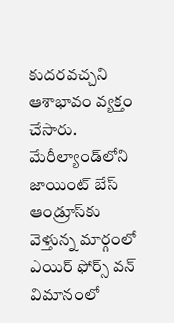కుదరవచ్చని ఆశాభావం వ్యక్తం చేసారు. మేరీల్యాండ్‌లోని జాయింట్ బేస్ ఆండ్రూస్‌కు వెళ్తున్న మార్గంలో ఎయిర్ ఫోర్స్ వన్ విమానంలో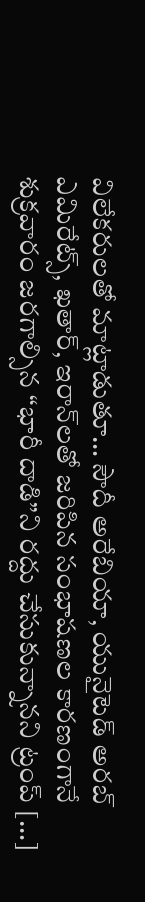విలేకరులతో మాట్లాడుతూ… సౌదీ అరేబియా, యునైటెడ్ అరబ్ ఎమిరేట్స్, ఖతార్, ఇరాన్‌లతో జరిపిన సంభాషణల కారణంగానే శుక్రవారం జరగాల్సిన “భారీ దాడి”ని రద్దు చేసుకున్నానని ట్రంప్ […]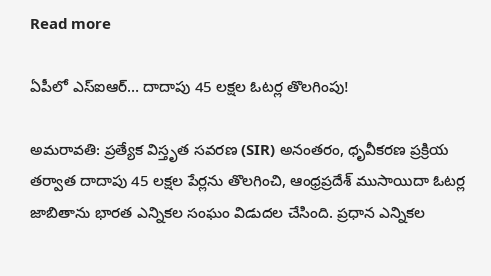Read more

ఏపీలో ఎస్‌ఐఆర్‌… దాదాపు 45 లక్షల ఓటర్ల తొలగింపు!

అమరావతి: ప్రత్యేక విస్తృత సవరణ (SIR) అనంతరం, ధృవీకరణ ప్రక్రియ తర్వాత దాదాపు 45 లక్షల పేర్లను తొలగించి, ఆంధ్రప్రదేశ్ ముసాయిదా ఓటర్ల జాబితాను భారత ఎన్నికల సంఘం విడుదల చేసింది. ప్రధాన ఎన్నికల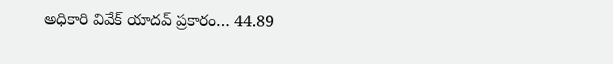అధికారి వివేక్ యాదవ్ ప్రకారం… 44.89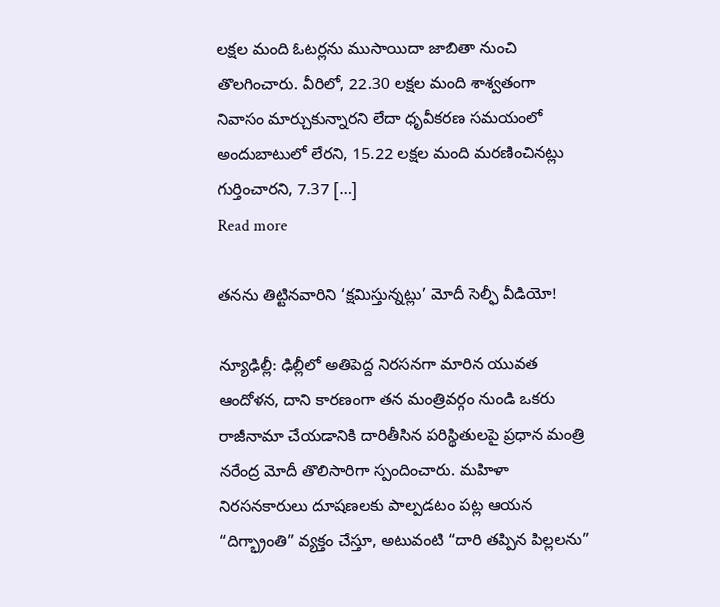లక్షల మంది ఓటర్లను ముసాయిదా జాబితా నుంచి తొలగించారు. వీరిలో, 22.30 లక్షల మంది శాశ్వతంగా నివాసం మార్చుకున్నారని లేదా ధృవీకరణ సమయంలో అందుబాటులో లేరని, 15.22 లక్షల మంది మరణించినట్లు గుర్తించారని, 7.37 […]
Read more

తనను తిట్టినవారిని ‘క్షమిస్తున్నట్లు’ మోదీ సెల్ఫీ వీడియో!

న్యూఢిల్లీ: ఢిల్లీలో అతిపెద్ద నిరసనగా మారిన యువత ఆందోళన, దాని కారణంగా తన మంత్రివర్గం నుండి ఒకరు రాజీనామా చేయడానికి దారితీసిన పరిస్థితులపై ప్రధాన మంత్రి నరేంద్ర మోదీ తొలిసారిగా స్పందించారు. మహిళా నిరసనకారులు దూషణలకు పాల్పడటం పట్ల ఆయన “దిగ్భ్రాంతి” వ్యక్తం చేస్తూ, అటువంటి “దారి తప్పిన పిల్లలను”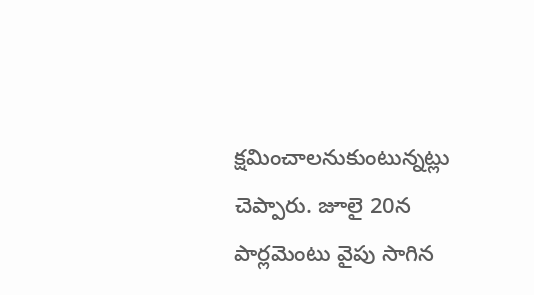క్షమించాలనుకుంటున్నట్లు చెప్పారు. జూలై 20న పార్లమెంటు వైపు సాగిన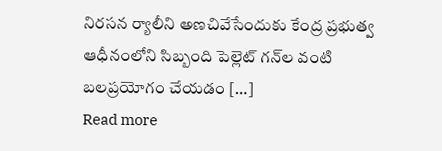నిరసన ర్యాలీని అణచివేసేందుకు కేంద్ర ప్రభుత్వ ఆధీనంలోని సిబ్బంది పెల్లెట్ గన్‌ల వంటి బలప్రయోగం చేయడం […]
Read more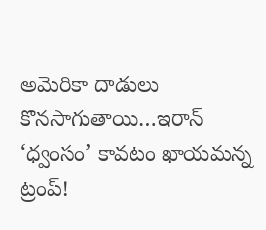అమెరికా దాడులు కొనసాగుతాయి…ఇరాన్ ‘ధ్వంసం’ కావటం ఖాయమన్న ట్రంప్!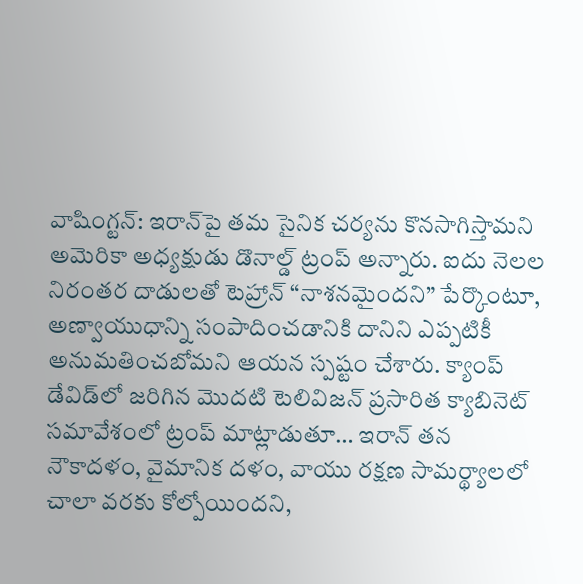వాషింగ్టన్‌: ఇరాన్‌పై తమ సైనిక చర్యను కొనసాగిస్తామని అమెరికా అధ్యక్షుడు డొనాల్డ్ ట్రంప్ అన్నారు. ఐదు నెలల నిరంతర దాడులతో టెహ్రాన్ “నాశనమైందని” పేర్కొంటూ, అణ్వాయుధాన్ని సంపాదించడానికి దానిని ఎప్పటికీ అనుమతించబోమని ఆయన స్పష్టం చేశారు. క్యాంప్ డేవిడ్‌లో జరిగిన మొదటి టెలివిజన్ ప్రసారిత క్యాబినెట్ సమావేశంలో ట్రంప్‌ మాట్లాడుతూ… ఇరాన్ తన నౌకాదళం, వైమానిక దళం, వాయు రక్షణ సామర్థ్యాలలో చాలా వరకు కోల్పోయిందని,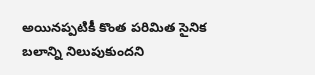అయినప్పటికీ కొంత పరిమిత సైనిక బలాన్ని నిలుపుకుందని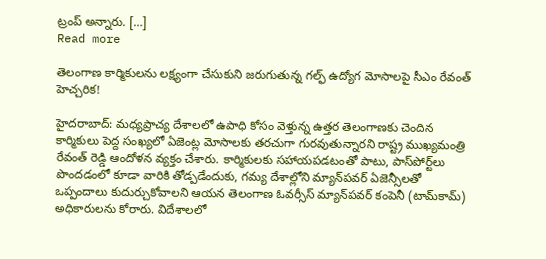ట్రంప్ అన్నారు. […]
Read more

తెలంగాణ కార్మికులను లక్ష్యంగా చేసుకుని జరుగుతున్న గల్ఫ్ ఉద్యోగ మోసాలపై సీఎం రేవంత్ హెచ్చరిక!

హైదరాబాద్: మధ్యప్రాచ్య దేశాలలో ఉపాధి కోసం వెళ్తున్న ఉత్తర తెలంగాణకు చెందిన కార్మికులు పెద్ద సంఖ్యలో ఏజెంట్ల మోసాలకు తరచుగా గురవుతున్నారని రాష్ట్ర ముఖ్యమంత్రి రేవంత్ రెడ్డి ఆందోళన వ్యక్తం చేశారు. కార్మికులకు సహాయపడటంతో పాటు, పాస్‌పోర్ట్‌లు పొందడంలో కూడా వారికి తోడ్పడేందుకు, గమ్య దేశాల్లోని మ్యాన్‌పవర్ ఏజెన్సీలతో ఒప్పందాలు కుదుర్చుకోవాలని ఆయన తెలంగాణ ఓవర్సీస్ మ్యాన్‌పవర్ కంపెనీ (టామ్‌కామ్) అధికారులను కోరారు. విదేశాలలో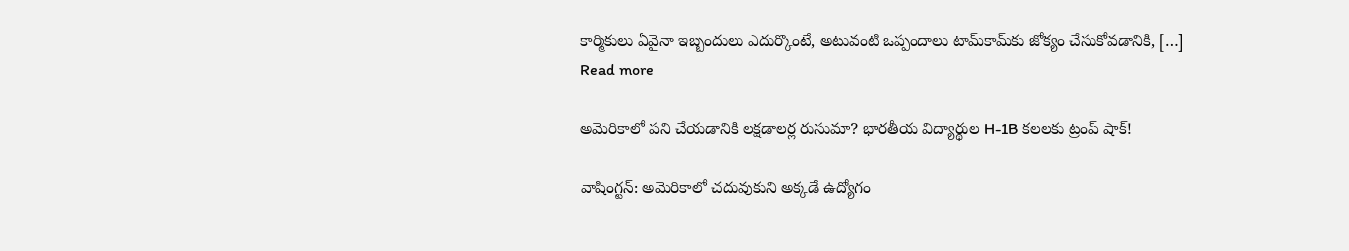కార్మికులు ఏవైనా ఇబ్బందులు ఎదుర్కొంటే, అటువంటి ఒప్పందాలు టామ్‌కామ్‌కు జోక్యం చేసుకోవడానికి, […]
Read more

అమెరికాలో పని చేయడానికి లక్షడాలర్ల రుసుమా? భారతీయ విద్యార్థుల H-1B కలలకు ట్రంప్ షాక్‌!

వాషింగ్టన్‌: అమెరికాలో చదువుకుని అక్కడే ఉద్యోగం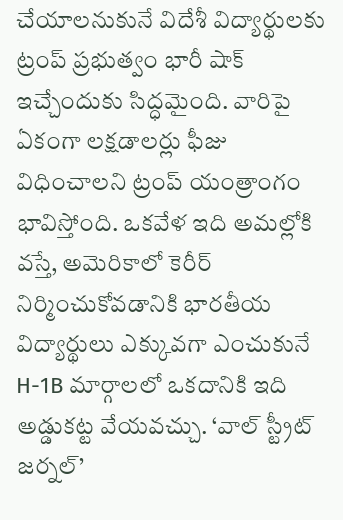చేయాలనుకునే విదేశీ విద్యార్థులకు ట్రంప్ ప్రభుత్వం భారీ షాక్ ఇచ్చేందుకు సిద్ధమైంది. వారిపై ఏకంగా లక్షడాలర్లు ఫీజు విధించాలని ట్రంప్ యంత్రాంగం భావిస్తోంది. ఒకవేళ ఇది అమల్లోకి వస్తే, అమెరికాలో కెరీర్ నిర్మించుకోవడానికి భారతీయ విద్యార్థులు ఎక్కువగా ఎంచుకునే H-1B మార్గాలలో ఒకదానికి ఇది అడ్డుకట్ట వేయవచ్చు. ‘వాల్ స్ట్రీట్ జర్నల్’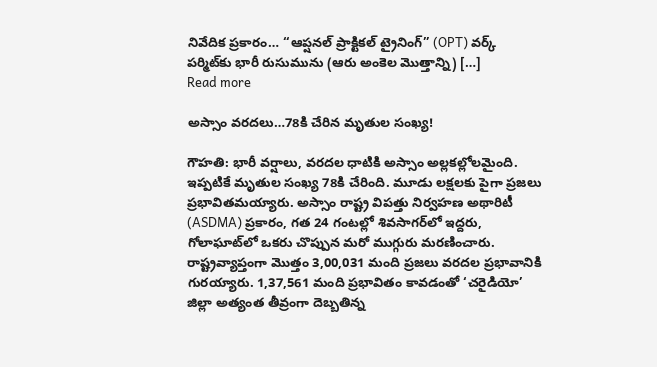నివేదిక ప్రకారం… “ఆప్షనల్ ప్రాక్టికల్ ట్రైనింగ్” (OPT) వర్క్ పర్మిట్‌కు భారీ రుసుమును (ఆరు అంకెల మొత్తాన్ని) […]
Read more

అస్సాం వరదలు…78కి చేరిన మృతుల సంఖ్య!

గౌహతి: భారీ వర్షాలు, వరదల ధాటికి అస్సాం అల్లకల్లోలమైంది. ఇప్పటికే మృతుల సంఖ్య 78కి చేరింది. మూడు లక్షలకు పైగా ప్రజలు ప్రభావితమయ్యారు. అస్సాం రాష్ట్ర విపత్తు నిర్వహణ అథారిటీ (ASDMA) ప్రకారం, గత 24 గంటల్లో శివసాగర్‌లో ఇద్దరు, గోలాఘాట్‌లో ఒకరు చొప్పున మరో ముగ్గురు మరణించారు. రాష్ట్రవ్యాప్తంగా మొత్తం 3,00,031 మంది ప్రజలు వరదల ప్రభావానికి గురయ్యారు. 1,37,561 మంది ప్రభావితం కావడంతో ‘చరైడియో’ జిల్లా అత్యంత తీవ్రంగా దెబ్బతిన్న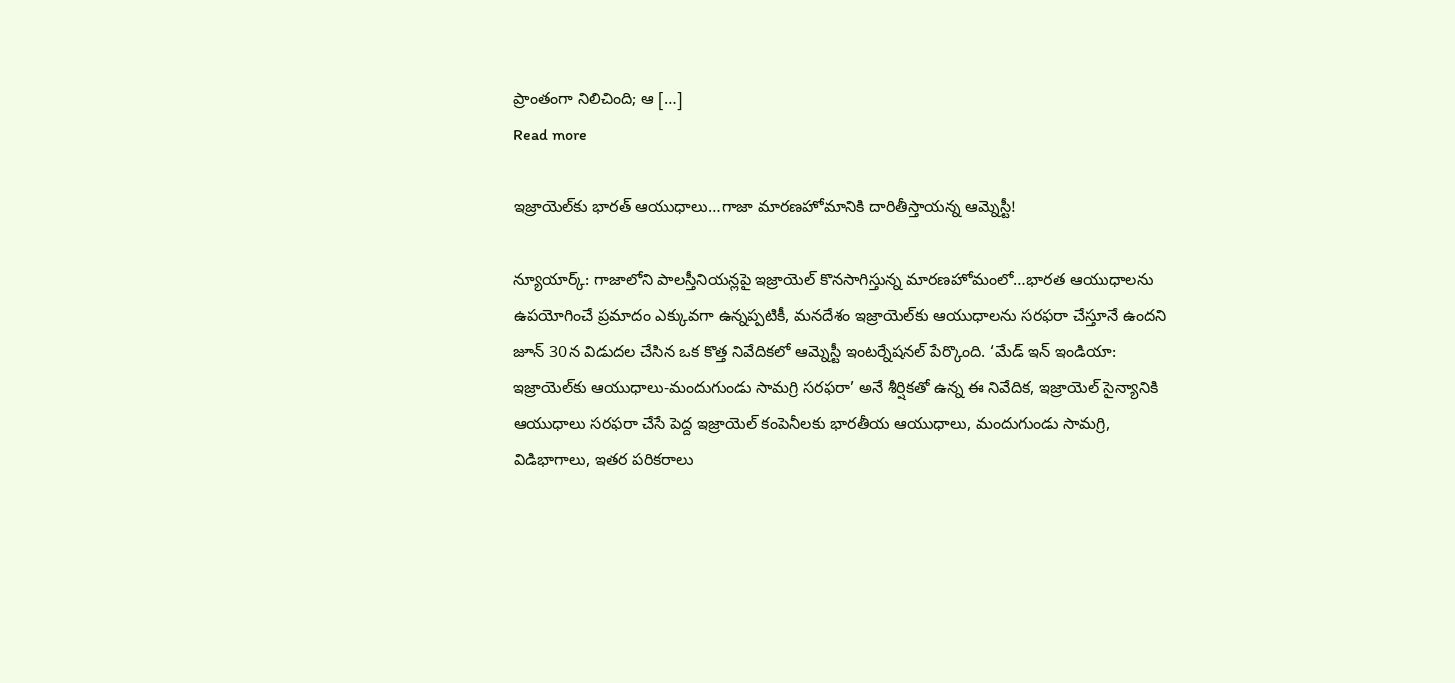ప్రాంతంగా నిలిచింది; ఆ […]
Read more

ఇజ్రాయెల్‌కు భారత్‌ ఆయుధాలు…గాజా మారణహోమానికి దారితీస్తాయన్న ఆమ్నెస్టీ!

న్యూయార్క్‌: గాజాలోని పాలస్తీనియన్లపై ఇజ్రాయెల్ కొనసాగిస్తున్న మారణహోమంలో…భారత ఆయుధాలను ఉపయోగించే ప్రమాదం ఎక్కువగా ఉన్నప్పటికీ, మనదేశం ఇజ్రాయెల్‌కు ఆయుధాలను సరఫరా చేస్తూనే ఉందని జూన్ 30న విడుదల చేసిన ఒక కొత్త నివేదికలో ఆమ్నెస్టీ ఇంటర్నేషనల్ పేర్కొంది. ‘మేడ్ ఇన్ ఇండియా: ఇజ్రాయెల్‌కు ఆయుధాలు-మందుగుండు సామగ్రి సరఫరా’ అనే శీర్షికతో ఉన్న ఈ నివేదిక, ఇజ్రాయెల్ సైన్యానికి ఆయుధాలు సరఫరా చేసే పెద్ద ఇజ్రాయెల్ కంపెనీలకు భారతీయ ఆయుధాలు, మందుగుండు సామగ్రి, విడిభాగాలు, ఇతర పరికరాలు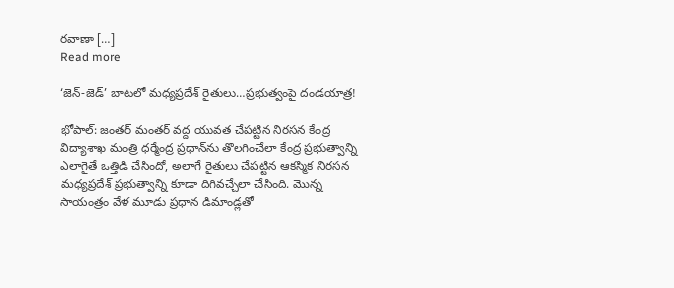రవాణా […]
Read more

‘జెన్-జెడ్’ బాటలో మధ్యప్రదేశ్ రైతులు…ప్రభుత్వంపై దండయాత్ర!

భోపాల్‌: జంతర్ మంతర్ వద్ద యువత చేపట్టిన నిరసన కేంద్ర విద్యాశాఖ మంత్రి ధర్మేంద్ర ప్రధాన్‌ను తొలగించేలా కేంద్ర ప్రభుత్వాన్ని ఎలాగైతే ఒత్తిడి చేసిందో, అలాగే రైతులు చేపట్టిన ఆకస్మిక నిరసన మధ్యప్రదేశ్ ప్రభుత్వాన్ని కూడా దిగివచ్చేలా చేసింది. మొన్న సాయంత్రం వేళ మూడు ప్రధాన డిమాండ్లతో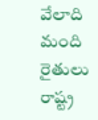వేలాది మంది రైతులు రాష్ట్ర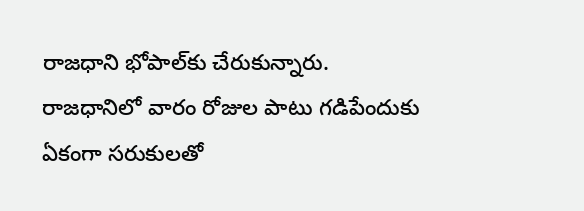రాజధాని భోపాల్‌కు చేరుకున్నారు. రాజధానిలో వారం రోజుల పాటు గడిపేందుకు ఏకంగా సరుకులతో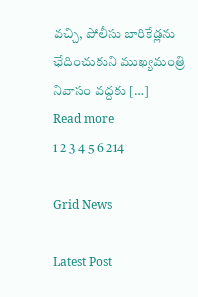వచ్చి, పోలీసు బారికేడ్లను ఛేదించుకుని ముఖ్యమంత్రి నివాసం వద్దకు […]
Read more
1 2 3 4 5 6 214

Grid News

Latest Post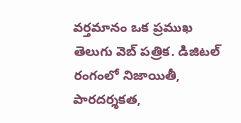వర్తమానం ఒక ప్రముఖ తెలుగు వెబ్ పత్రిక. డిజిటల్ రంగంలో నిజాయితీ, పారదర్శకత,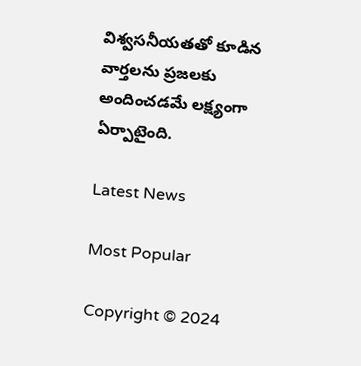విశ్వసనీయతతో కూడిన వార్తలను ప్రజలకు అందించడమే లక్ష్యంగా ఏర్పాటైంది.

Latest News

Most Popular

Copyright © 2024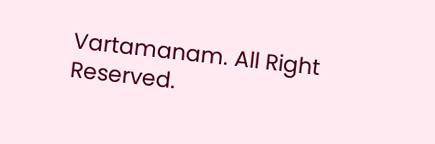Vartamanam. All Right Reserved.